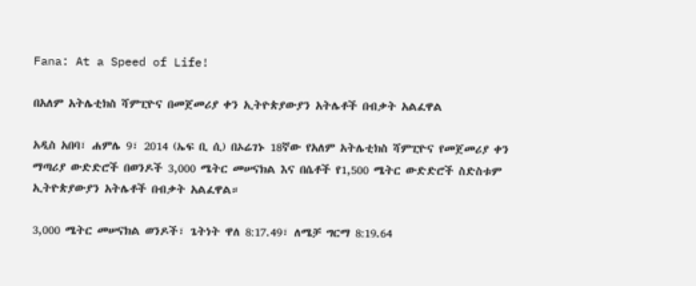Fana: At a Speed of Life!

በአለም አትሌቲክስ ሻምፒዮና በመጀመሪያ ቀን ኢትዮጵያውያን አትሌቶች በብቃት አልፈዋል

አዲስ አበባ፣ ሐምሌ 9፣ 2014 (ኤፍ ቢ ሲ) በኦሬገኑ 18ኛው የአለም አትሌቲክስ ሻምፒዮና የመጀመሪያ ቀን ማጣሪያ ውድድሮች በወንዶች 3,000 ሜትር መሠናክል እና በሴቶች የ1,500 ሜትር ውድድሮች ስድስቱም ኢትዮጵያውያን አትሌቶች በብቃት አልፈዋል።

3,000 ሜትር መሠናክል ወንዶች፣ ጌትነት ዋለ 8:17.49፣ ለሜቻ ግርማ 8:19.64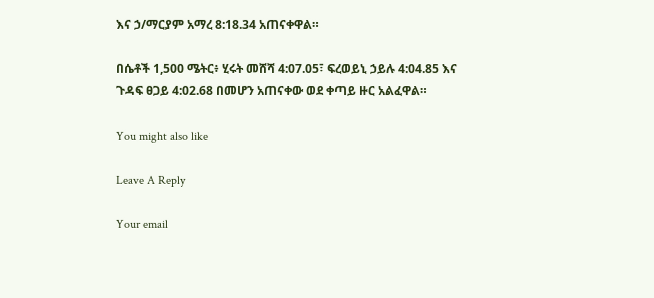እና ኃ/ማርያም አማረ 8:18.34 አጠናቀዋል።

በሴቶች 1,500 ሜትር፥ ሂሩት መሸሻ 4:07.05፣ ፍረወይኒ ኃይሉ 4:04.85 እና
ጉዳፍ ፀጋይ 4:02.68 በመሆን አጠናቀው ወደ ቀጣይ ዙር አልፈዋል።

You might also like

Leave A Reply

Your email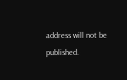address will not be published.